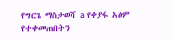የግርጌ ማስታወሻ a የቀያፋ አፅም የተቀመጠበትን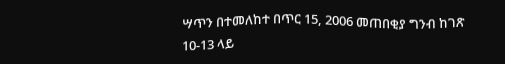ሣጥን በተመለከተ በጥር 15, 2006 መጠበቂያ ግንብ ከገጽ 10-13 ላይ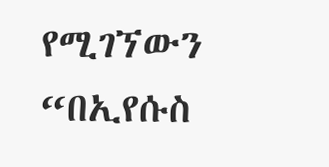የሚገኘውን “በኢየሱስ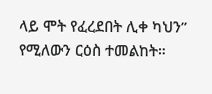ላይ ሞት የፈረደበት ሊቀ ካህን” የሚለውን ርዕስ ተመልከት።